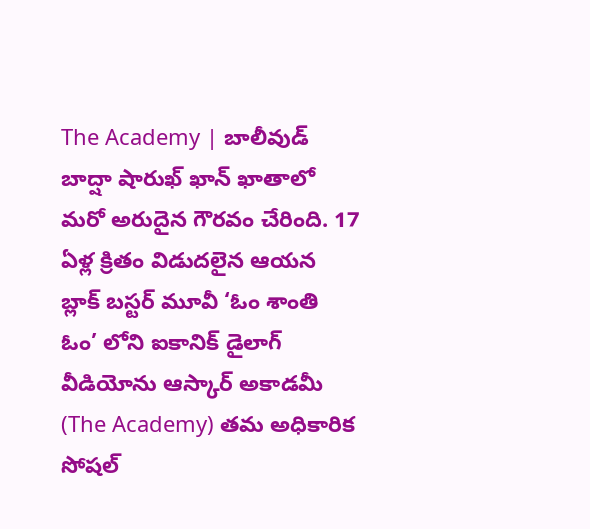The Academy | బాలీవుడ్ బాద్షా షారుఖ్ ఖాన్ ఖాతాలో మరో అరుదైన గౌరవం చేరింది. 17 ఏళ్ల క్రితం విడుదలైన ఆయన బ్లాక్ బస్టర్ మూవీ ‘ఓం శాంతి ఓం’ లోని ఐకానిక్ డైలాగ్ వీడియోను ఆస్కార్ అకాడమీ (The Academy) తమ అధికారిక సోషల్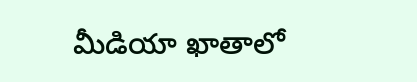మీడియా ఖాతాలో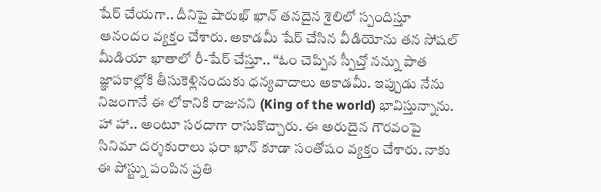షేర్ చేయగా.. దీనిపై షారుఖ్ ఖాన్ తనదైన శైలిలో స్పందిస్తూ ఆనందం వ్యక్తం చేశారు. అకాడమీ షేర్ చేసిన వీడియోను తన సోషల్ మీడియా ఖాతాలో రీ-షేర్ చేస్తూ.. “ఓం చెప్పిన స్పీచ్తో నన్ను పాత జ్ఞాపకాల్లోకి తీసుకెళ్లినందుకు ధన్యవాదాలు అకాడమీ. ఇప్పుడు నేను నిజంగానే ఈ లోకానికి రాజునని (King of the world) భావిస్తున్నాను. హా హా.. అంటూ సరదాగా రాసుకొచ్చారు. ఈ అరుదైన గౌరవంపై సినిమా దర్శకురాలు ఫరా ఖాన్ కూడా సంతోషం వ్యక్తం చేశారు. నాకు ఈ పోస్ట్ను పంపిన ప్రతి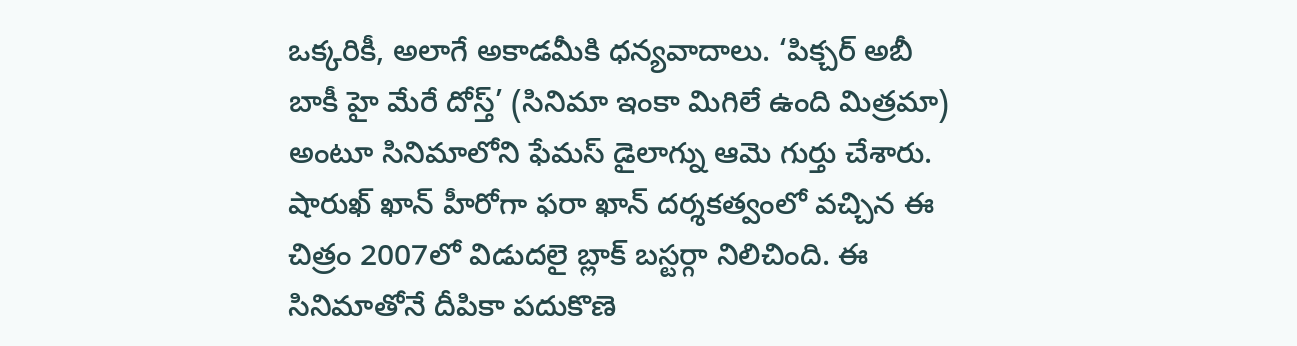ఒక్కరికీ, అలాగే అకాడమీకి ధన్యవాదాలు. ‘పిక్చర్ అబీ బాకీ హై మేరే దోస్త్’ (సినిమా ఇంకా మిగిలే ఉంది మిత్రమా) అంటూ సినిమాలోని ఫేమస్ డైలాగ్ను ఆమె గుర్తు చేశారు.
షారుఖ్ ఖాన్ హీరోగా ఫరా ఖాన్ దర్శకత్వంలో వచ్చిన ఈ చిత్రం 2007లో విడుదలై బ్లాక్ బస్టర్గా నిలిచింది. ఈ సినిమాతోనే దీపికా పదుకొణె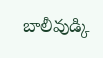బాలీవుడ్కి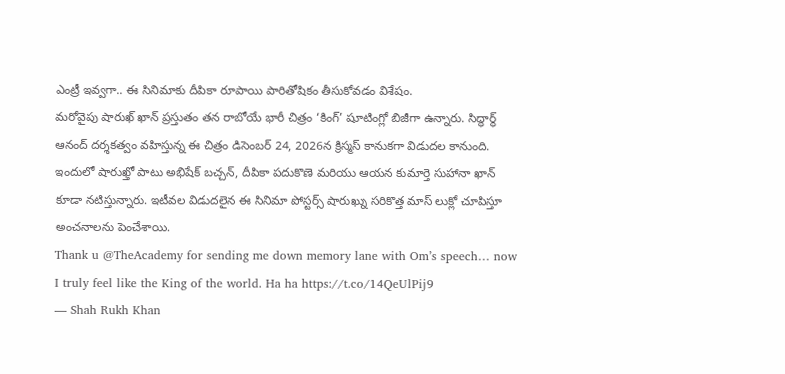ఎంట్రీ ఇవ్వగా.. ఈ సినిమాకు దీపికా రూపాయి పారితోషికం తీసుకోవడం విశేషం.
మరోవైపు షారుఖ్ ఖాన్ ప్రస్తుతం తన రాబోయే భారీ చిత్రం ‘కింగ్’ షూటింగ్లో బిజీగా ఉన్నారు. సిద్ధార్థ్ ఆనంద్ దర్శకత్వం వహిస్తున్న ఈ చిత్రం డిసెంబర్ 24, 2026న క్రిస్మస్ కానుకగా విడుదల కానుంది. ఇందులో షారుఖ్తో పాటు అభిషేక్ బచ్చన్, దీపికా పదుకొణె మరియు ఆయన కుమార్తె సుహానా ఖాన్ కూడా నటిస్తున్నారు. ఇటీవల విడుదలైన ఈ సినిమా పోస్టర్స్ షారుఖ్ను సరికొత్త మాస్ లుక్లో చూపిస్తూ అంచనాలను పెంచేశాయి.
Thank u @TheAcademy for sending me down memory lane with Om’s speech… now I truly feel like the King of the world. Ha ha https://t.co/14QeUlPij9
— Shah Rukh Khan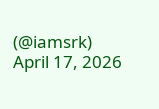(@iamsrk) April 17, 2026